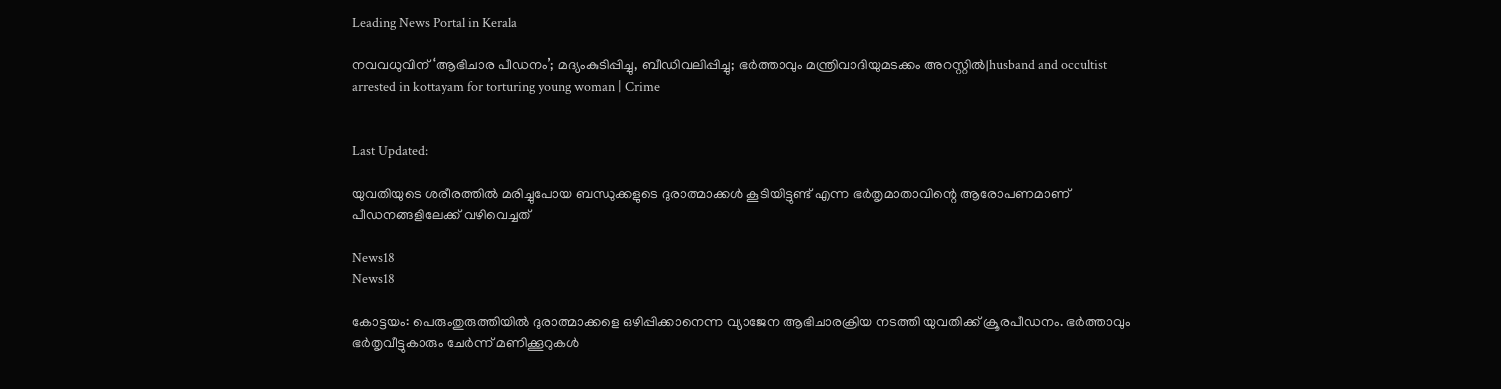Leading News Portal in Kerala

നവവധുവിന് ‘ആഭിചാര പീഡനം’; മദ്യംകുടിപ്പിച്ചു, ബീഡിവലിപ്പിച്ചു; ഭര്‍ത്താവും മന്ത്രിവാദിയുമടക്കം അറസ്റ്റില്‍|husband and occultist arrested in kottayam for torturing young woman | Crime


Last Updated:

യുവതിയുടെ ശരീരത്തിൽ മരിച്ചുപോയ ബന്ധുക്കളുടെ ദുരാത്മാക്കൾ കൂടിയിട്ടുണ്ട് എന്ന ഭർതൃമാതാവിന്റെ ആരോപണമാണ് പീഡനങ്ങളിലേക്ക് വഴിവെച്ചത്

News18
News18

കോട്ടയം: പെരുംതുരുത്തിയിൽ ദുരാത്മാക്കളെ ഒഴിപ്പിക്കാനെന്ന വ്യാജേന ആഭിചാരക്രിയ നടത്തി യുവതിക്ക് ക്രൂരപീഡനം. ഭർത്താവും ഭർതൃവീട്ടുകാരും ചേർന്ന് മണിക്കൂറുകൾ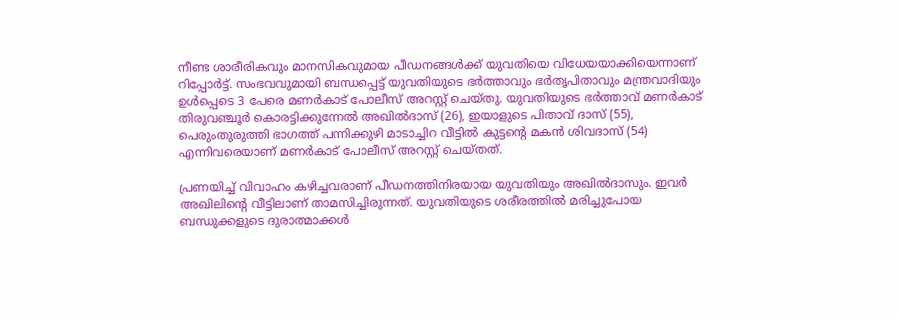നീണ്ട ശാരീരികവും മാനസികവുമായ പീഡനങ്ങൾക്ക് യുവതിയെ വിധേയയാക്കിയെന്നാണ് റിപ്പോർട്ട്. സംഭവവുമായി ബന്ധപ്പെട്ട് യുവതിയുടെ ഭര്‍ത്താവും ഭര്‍തൃപിതാവും മന്ത്രവാദിയും ഉള്‍പ്പെടെ 3 പേരെ മണർകാട് പോലീസ് അറസ്റ്റ് ചെയ്തു. യുവതിയുടെ ഭര്‍ത്താവ് മണര്‍കാട് തിരുവഞ്ചൂര്‍ കൊരട്ടിക്കുന്നേല്‍ അഖില്‍ദാസ് (26), ഇയാളുടെ പിതാവ് ദാസ് (55), പെരുംതുരുത്തി ഭാഗത്ത് പന്നിക്കുഴി മാടാച്ചിറ വീട്ടില്‍ കുട്ടന്റെ മകന്‍ ശിവദാസ് (54) എന്നിവരെയാണ് മണര്‍കാട് പോലീസ് അറസ്റ്റ് ചെയ്തത്.

പ്രണയിച്ച് വിവാഹം കഴിച്ചവരാണ് പീഡനത്തിനിരയായ യുവതിയും അഖിൽദാസും. ഇവർ അഖിലിന്റെ വീട്ടിലാണ് താമസിച്ചിരുന്നത്. യുവതിയുടെ ശരീരത്തിൽ മരിച്ചുപോയ ബന്ധുക്കളുടെ ദുരാത്മാക്കൾ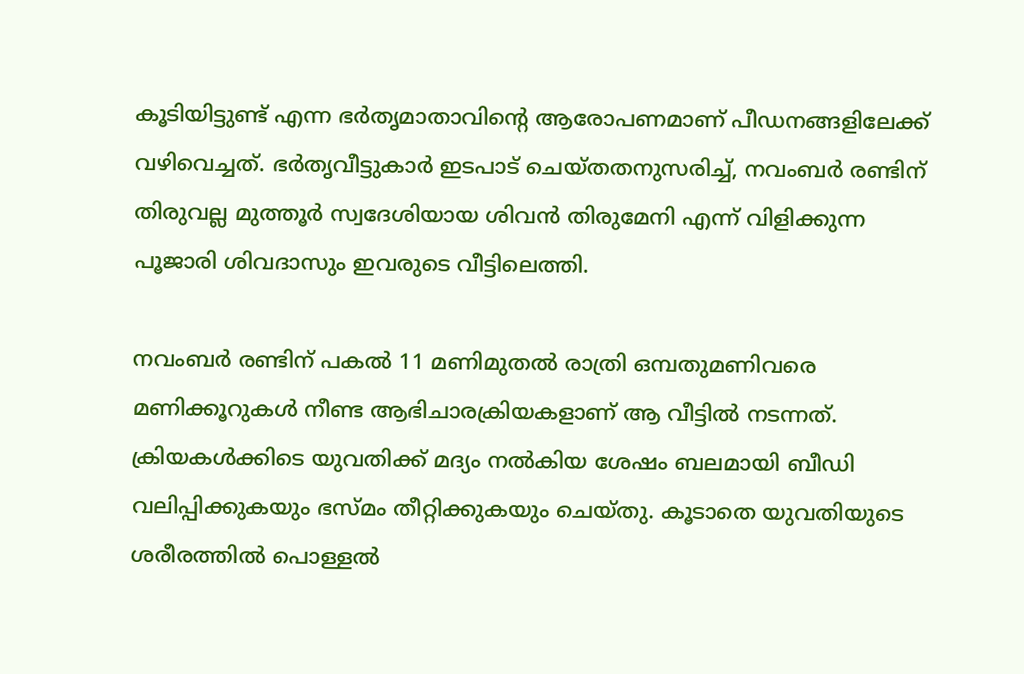കൂടിയിട്ടുണ്ട് എന്ന ഭർതൃമാതാവിന്റെ ആരോപണമാണ് പീഡനങ്ങളിലേക്ക് വഴിവെച്ചത്. ഭർതൃവീട്ടുകാർ ഇടപാട് ചെയ്തതനുസരിച്ച്, നവംബർ രണ്ടിന് തിരുവല്ല മുത്തൂർ സ്വദേശിയായ ശിവൻ തിരുമേനി എന്ന് വിളിക്കുന്ന പൂജാരി ശിവദാസും ഇവരുടെ വീട്ടിലെത്തി.

നവംബർ രണ്ടിന് പകൽ 11 മണിമുതൽ രാത്രി ഒമ്പതുമണിവരെ മണിക്കൂറുകൾ നീണ്ട ആഭിചാരക്രിയകളാണ് ആ വീട്ടിൽ നടന്നത്. ക്രിയകൾക്കിടെ യുവതിക്ക് മദ്യം നൽകിയ ശേഷം ബലമായി ബീഡി വലിപ്പിക്കുകയും ഭസ്മം തീറ്റിക്കുകയും ചെയ്തു. കൂടാതെ യുവതിയുടെ ശരീരത്തിൽ പൊള്ളൽ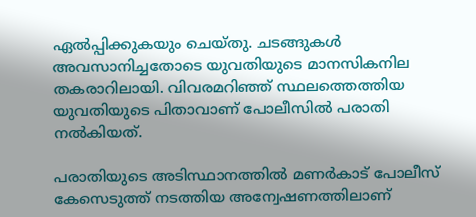ഏൽപ്പിക്കുകയും ചെയ്തു. ചടങ്ങുകൾ അവസാനിച്ചതോടെ യുവതിയുടെ മാനസികനില തകരാറിലായി. വിവരമറിഞ്ഞ് സ്ഥലത്തെത്തിയ യുവതിയുടെ പിതാവാണ് പോലീസിൽ പരാതി നൽകിയത്.

പരാതിയുടെ അടിസ്ഥാനത്തിൽ മണർകാട് പോലീസ് കേസെടുത്ത് നടത്തിയ അന്വേഷണത്തിലാണ്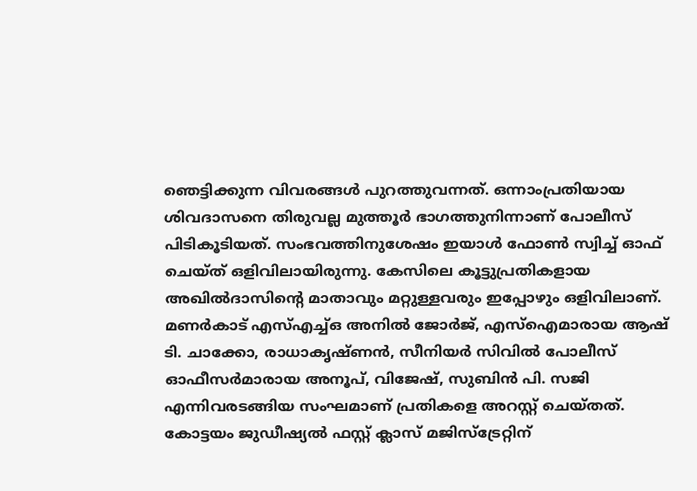ഞെട്ടിക്കുന്ന വിവരങ്ങൾ പുറത്തുവന്നത്. ഒന്നാംപ്രതിയായ ശിവദാസനെ തിരുവല്ല മുത്തൂർ ഭാഗത്തുനിന്നാണ് പോലീസ് പിടികൂടിയത്. സംഭവത്തിനുശേഷം ഇയാൾ ഫോൺ സ്വിച്ച് ഓഫ് ചെയ്ത് ഒളിവിലായിരുന്നു. കേസിലെ കൂട്ടുപ്രതികളായ അഖിൽദാസിന്റെ മാതാവും മറ്റുള്ളവരും ഇപ്പോഴും ഒളിവിലാണ്. മണർകാട് എസ്എച്ച്ഒ അനില്‍ ജോര്‍ജ്, എസ്‌ഐമാരായ ആഷ് ടി. ചാക്കോ, രാധാകൃഷ്ണന്‍, സീനിയര്‍ സിവില്‍ പോലീസ് ഓഫീസർമാരായ അനൂപ്, വിജേഷ്, സുബിന്‍ പി. സജി എന്നിവരടങ്ങിയ സംഘമാണ് പ്രതികളെ അറസ്റ്റ് ചെയ്തത്. കോട്ടയം ജുഡീഷ്യല്‍ ഫസ്റ്റ് ക്ലാസ് മജിസ്‌ട്രേറ്റിന്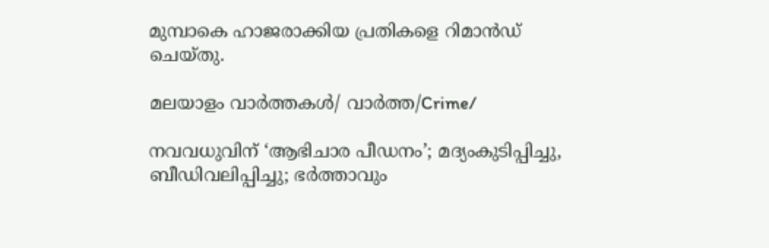മുമ്പാകെ ഹാജരാക്കിയ പ്രതികളെ റിമാൻഡ് ചെയ്തു.

മലയാളം വാർത്തകൾ/ വാർത്ത/Crime/

നവവധുവിന് ‘ആഭിചാര പീഡനം’; മദ്യംകുടിപ്പിച്ചു, ബീഡിവലിപ്പിച്ചു; ഭര്‍ത്താവും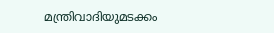മന്ത്രിവാദിയുമടക്കം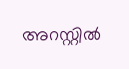അറസ്റ്റില്‍